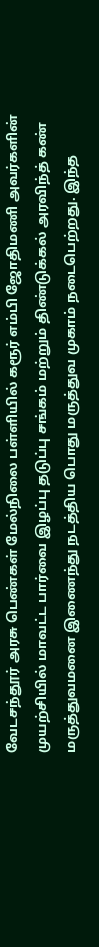வேடசந்தூர் அரசு பெண்கள் மேல்நிலை பள்ளியில் கரூர் எம்பி ஜோதிமணி அவர்களின் முயற்சியில் மாவட்ட பார்வை இழப்பு தடுப்பு சங்கம் மற்றும் திண்டுக்கல் அரவிந்த் கண் மருத்துவமனை இணைந்து நடத்திய பொது மருத்துவ முகாம் நடைபெற்றது. இந்த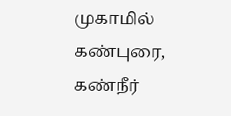முகாமில் கண்புரை, கண்நீர்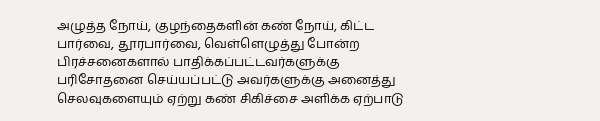அழுத்த நோய், குழந்தைகளின் கண் நோய், கிட்ட பார்வை, தூரபார்வை, வெள்ளெழுத்து போன்ற பிரச்சனைகளால் பாதிக்கப்பட்டவர்களுக்கு பரிசோதனை செய்யப்பட்டு அவர்களுக்கு அனைத்து செலவுகளையும் ஏற்று கண் சிகிச்சை அளிக்க ஏற்பாடு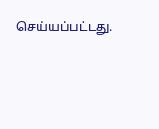செய்யப்பட்டது.